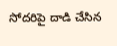సోదరిపై దాడి చేసిన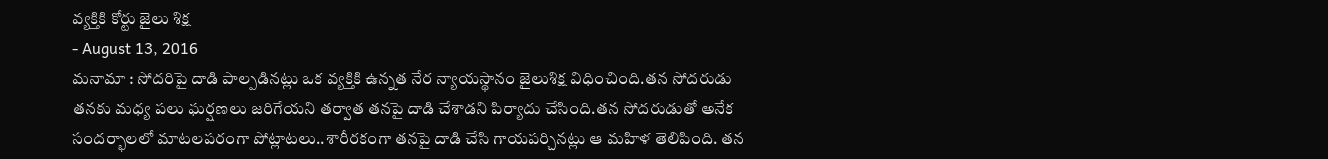వ్యక్తికి కోర్టు జైలు శిక్ష
- August 13, 2016
మనామా : సోదరిపై దాడి పాల్పడినట్లు ఒక వ్యక్తికి ఉన్నత నేర న్యాయస్థానం జైలుశిక్ష విధించింది.తన సోదరుడు తనకు మధ్య పలు ఘర్షణలు జరిగేయని తర్వాత తనపై దాడి చేశాడని పిర్యాదు చేసింది.తన సోదరుడుతో అనేక సందర్భాలలో మాటలపరంగా పోట్లాటలు..శారీరకంగా తనపై దాడి చేసి గాయపర్చినట్లు ఆ మహిళ తెలిపింది. తన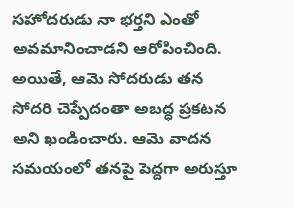సహోదరుడు నా భర్తని ఎంతో అవమానించాడని ఆరోపించింది. అయితే, ఆమె సోదరుడు తన సోదరి చెప్పేదంతా అబద్ధ ప్రకటన అని ఖండించారు. ఆమె వాదన సమయంలో తనపై పెద్దగా అరుస్తూ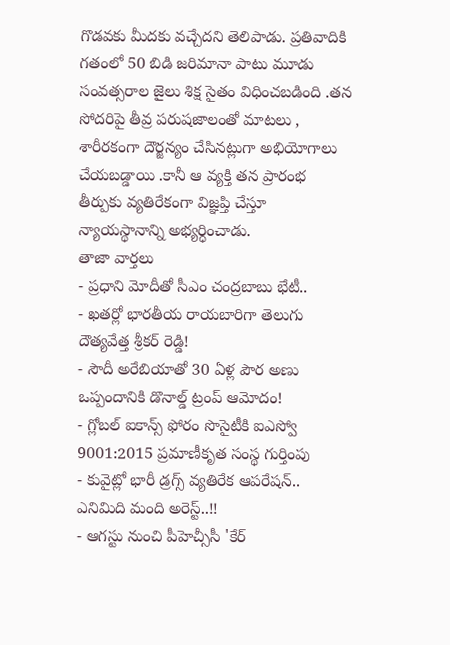గొడవకు మీదకు వచ్చేదని తెలిపాడు. ప్రతివాదికి గతంలో 50 బిడి జరిమానా పాటు మూడు సంవత్సరాల జైలు శిక్ష సైతం విధించబడింది .తన సోదరిపై తీవ్ర పరుషజాలంతో మాటలు , శారీరకంగా దౌర్జన్యం చేసినట్లుగా అభియోగాలు చేయబడ్డాయి .కానీ ఆ వ్యక్తి తన ప్రారంభ తీర్పుకు వ్యతిరేకంగా విజ్ఞప్తి చేస్తూ న్యాయస్థానాన్ని అభ్యర్ధించాడు.
తాజా వార్తలు
- ప్రధాని మోదీతో సీఎం చంద్రబాబు భేటీ..
- ఖతర్లో భారతీయ రాయబారిగా తెలుగు దౌత్యవేత్త శ్రీకర్ రెడ్డి!
- సౌదీ అరేబియాతో 30 ఏళ్ల పౌర అణు ఒప్పందానికి డొనాల్డ్ ట్రంప్ ఆమోదం!
- గ్లోబల్ ఐకాన్స్ ఫోరం సొసైటీకి ఐఎస్వో 9001:2015 ప్రమాణీకృత సంస్థ గుర్తింపు
- కువైట్లో భారీ డ్రగ్స్ వ్యతిరేక ఆపరేషన్.. ఎనిమిది మంది అరెస్ట్..!!
- ఆగస్టు నుంచి పీహెచ్సీసీ 'కేర్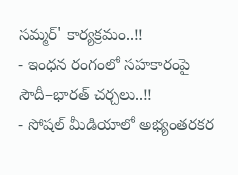సమ్మర్' కార్యక్రమం..!!
- ఇంధన రంగంలో సహకారంపై సౌదీ–భారత్ చర్చలు..!!
- సోషల్ మీడియాలో అభ్యంతరకర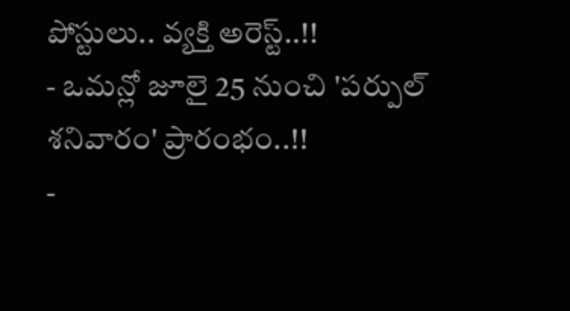పోస్టులు.. వ్యక్తి అరెస్ట్..!!
- ఒమన్లో జూలై 25 నుంచి 'పర్పుల్ శనివారం' ప్రారంభం..!!
-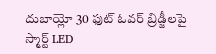దుబాయ్లో 30 ఫుట్ ఓవర్ బ్రిడ్జీలపై స్మార్ట్ LED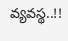వ్యవస్థ..!!